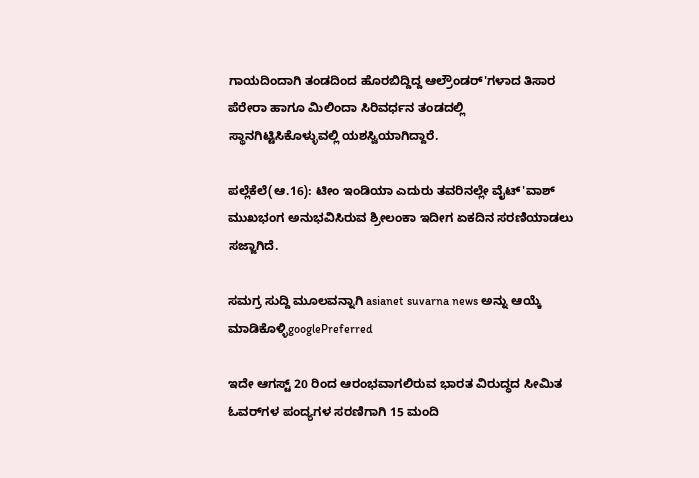ಗಾಯದಿಂದಾಗಿ ತಂಡದಿಂದ ಹೊರಬಿದ್ದಿದ್ದ ಆಲ್ರೌಂಡರ್'ಗಳಾದ ತಿಸಾರ ಪೆರೇರಾ ಹಾಗೂ ಮಿಲಿಂದಾ ಸಿರಿವರ್ಧನ ತಂಡದಲ್ಲಿ ಸ್ಥಾನಗಿಟ್ಟಿಸಿಕೊಳ್ಳುವಲ್ಲಿ ಯಶಸ್ವಿಯಾಗಿದ್ದಾರೆ.

ಪಲ್ಲೆಕೆಲೆ(ಆ.16): ಟೀಂ ಇಂಡಿಯಾ ಎದುರು ತವರಿನಲ್ಲೇ ವೈಟ್'ವಾಶ್ ಮುಖಭಂಗ ಅನುಭವಿಸಿರುವ ಶ್ರೀಲಂಕಾ ಇದೀಗ ಏಕದಿನ ಸರಣಿಯಾಡಲು ಸಜ್ಜಾಗಿದೆ.

ಸಮಗ್ರ ಸುದ್ದಿ ಮೂಲವನ್ನಾಗಿ asianet suvarna news ಅನ್ನು ಆಯ್ಕೆ ಮಾಡಿಕೊಳ್ಳಿgooglePreferred

ಇದೇ ಆಗಸ್ಟ್ 20 ರಿಂದ ಆರಂಭವಾಗಲಿರುವ ಭಾರತ ವಿರುದ್ಧದ ಸೀಮಿತ ಓವರ್‌ಗಳ ಪಂದ್ಯಗಳ ಸರಣಿಗಾಗಿ 15 ಮಂದಿ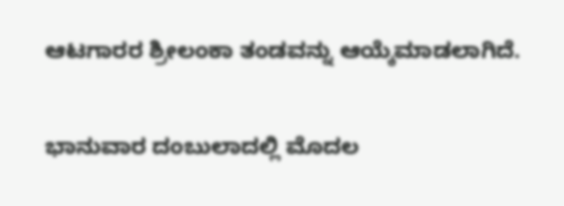ಆಟಗಾರರ ಶ್ರೀಲಂಕಾ ತಂಡವನ್ನು ಆಯ್ಕೆಮಾಡಲಾಗಿದೆ.

ಭಾನುವಾರ ದಂಬುಲಾದಲ್ಲಿ ಮೊದಲ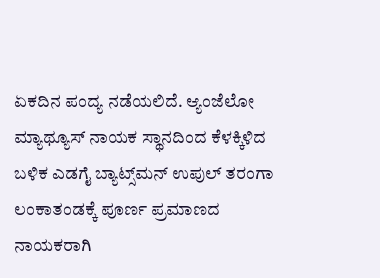ಏಕದಿನ ಪಂದ್ಯ ನಡೆಯಲಿದೆ. ಆ್ಯಂಜೆಲೋ ಮ್ಯಾಥ್ಯೂಸ್ ನಾಯಕ ಸ್ಥಾನದಿಂದ ಕೆಳಕ್ಕಿಳಿದ ಬಳಿಕ ಎಡಗೈ ಬ್ಯಾಟ್ಸ್‌ಮನ್ ಉಪುಲ್ ತರಂಗಾ ಲಂಕಾತಂಡಕ್ಕೆ ಪೂರ್ಣ ಪ್ರಮಾಣದ ನಾಯಕರಾಗಿ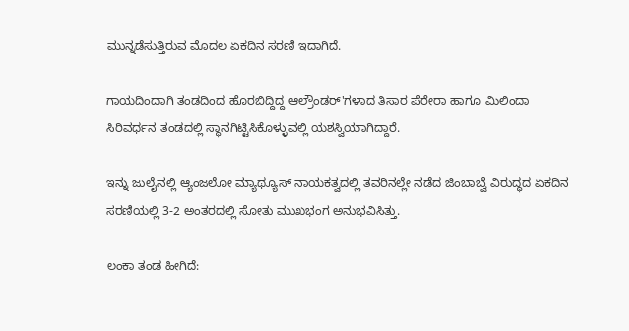ಮುನ್ನಡೆಸುತ್ತಿರುವ ಮೊದಲ ಏಕದಿನ ಸರಣಿ ಇದಾಗಿದೆ.

ಗಾಯದಿಂದಾಗಿ ತಂಡದಿಂದ ಹೊರಬಿದ್ದಿದ್ದ ಆಲ್ರೌಂಡರ್'ಗಳಾದ ತಿಸಾರ ಪೆರೇರಾ ಹಾಗೂ ಮಿಲಿಂದಾ ಸಿರಿವರ್ಧನ ತಂಡದಲ್ಲಿ ಸ್ಥಾನಗಿಟ್ಟಿಸಿಕೊಳ್ಳುವಲ್ಲಿ ಯಶಸ್ವಿಯಾಗಿದ್ದಾರೆ.

ಇನ್ನು ಜುಲೈನಲ್ಲಿ ಆ್ಯಂಜಲೋ ಮ್ಯಾಥ್ಯೂಸ್ ನಾಯಕತ್ವದಲ್ಲಿ ತವರಿನಲ್ಲೇ ನಡೆದ ಜಿಂಬಾಬ್ವೆ ವಿರುದ್ಧದ ಏಕದಿನ ಸರಣಿಯಲ್ಲಿ 3-2 ಅಂತರದಲ್ಲಿ ಸೋತು ಮುಖಭಂಗ ಅನುಭವಿಸಿತ್ತು.

ಲಂಕಾ ತಂಡ ಹೀಗಿದೆ: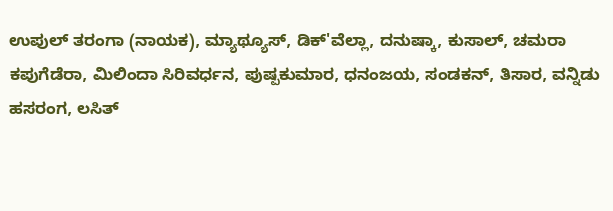ಉಪುಲ್ ತರಂಗಾ (ನಾಯಕ), ಮ್ಯಾಥ್ಯೂಸ್, ಡಿಕ್‌'ವೆಲ್ಲಾ, ದನುಷ್ಕಾ, ಕುಸಾಲ್, ಚಮರಾ ಕಪುಗೆಡೆರಾ, ಮಿಲಿಂದಾ ಸಿರಿವರ್ಧನ, ಪುಷ್ಪಕುಮಾರ, ಧನಂಜಯ, ಸಂಡಕನ್, ತಿಸಾರ, ವನ್ನಿಡು ಹಸರಂಗ, ಲಸಿತ್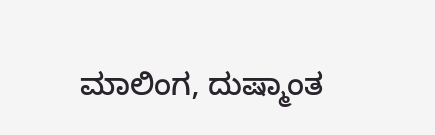ಮಾಲಿಂಗ, ದುಷ್ಮಾಂತ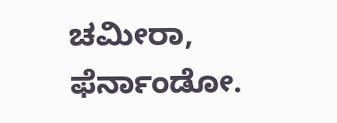ಚಮೀರಾ, ಫೆರ್ನಾಂಡೋ.